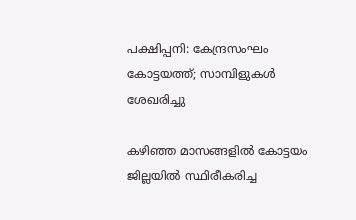പക്ഷിപ്പനി: കേന്ദ്രസംഘം കോട്ടയത്ത്; സാമ്പിളുകള്‍ ശേഖരിച്ചു

കഴിഞ്ഞ മാസങ്ങളില്‍ കോട്ടയം ജില്ലയില്‍ സ്ഥിരീകരിച്ച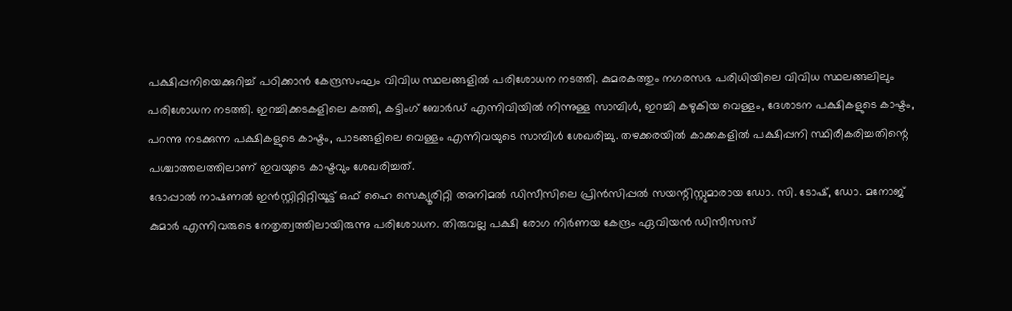പക്ഷിപ്പനിയെക്കുറിച്ച് പഠിക്കാന്‍ കേന്ദ്രസംഘം വിവിധ സ്ഥലങ്ങളില്‍ പരിശോധന നടത്തി. കുമരകത്തും നഗരസഭ പരിധിയിലെ വിവിധ സ്ഥലങ്ങലിലും പരിശോധന നടത്തി. ഇറച്ചിക്കടകളിലെ കത്തി, കട്ടിംഗ് ബോര്‍ഡ് എന്നിവിയില്‍ നിന്നുള്ള സാമ്പിള്‍, ഇറച്ചി കഴുകിയ വെള്ളം, ദേശാടന പക്ഷികളുടെ കാഷ്ടം, പറന്നു നടക്കുന്ന പക്ഷികളുടെ കാഷ്ടം, പാടങ്ങളിലെ വെള്ളം എന്നിവയുടെ സാമ്പിള്‍ ശേഖരിച്ചു. തഴക്കരയില്‍ കാക്കകളില്‍ പക്ഷിപ്പനി സ്ഥിരീകരിച്ചതിന്റെ പശ്ചാത്തലത്തിലാണ് ഇവയുടെ കാഷ്ടവും ശേഖരിച്ചത്.
ഭോപ്പാല്‍ നാഷണല്‍ ഇന്‍സ്റ്റിറ്റിറ്റിയൂട്ട് ഒഫ് ഹൈ സെക്യൂരിറ്റി അനിമല്‍ ഡിസീസിലെ പ്രിന്‍സിപ്പല്‍ സയന്റിസ്റ്റുമാരായ ഡോ. സി. ടോഷ്, ഡോ. മനോജ് കുമാര്‍ എന്നിവരുടെ നേതൃത്വത്തിലായിരുന്നു പരിശോധന. തിരുവല്ല പക്ഷി രോഗ നിര്‍ണയ കേന്ദ്രം ഏവിയന്‍ ഡിസീസസ്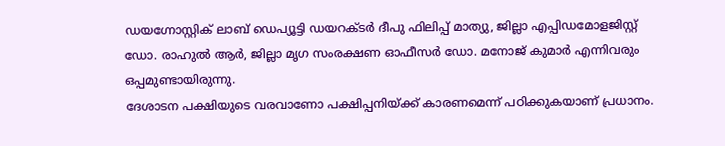ഡയഗ്നോസ്റ്റിക് ലാബ് ഡെപ്യൂട്ടി ഡയറക്ടര്‍ ദീപു ഫിലിപ്പ് മാത്യു, ജില്ലാ എപ്പിഡമോളജിസ്റ്റ് ഡോ. രാഹുല്‍ ആര്‍, ജില്ലാ മൃഗ സംരക്ഷണ ഓഫീസര്‍ ഡോ. മനോജ് കുമാര്‍ എന്നിവരും ഒപ്പമുണ്ടായിരുന്നു.
ദേശാടന പക്ഷിയുടെ വരവാണോ പക്ഷിപ്പനിയ്ക്ക് കാരണമെന്ന് പഠിക്കുകയാണ് പ്രധാനം.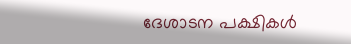ദേശാടന പക്ഷികള്‍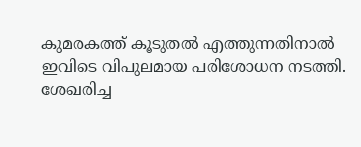കുമരകത്ത് കൂടുതല്‍ എത്തുന്നതിനാല്‍ ഇവിടെ വിപുലമായ പരിശോധന നടത്തി. ശേഖരിച്ച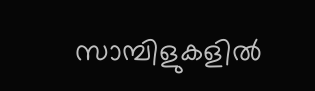സാമ്പിളുകളില്‍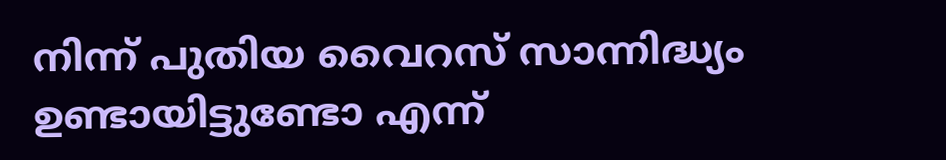നിന്ന് പുതിയ വൈറസ് സാന്നിദ്ധ്യം ഉണ്ടായിട്ടുണ്ടോ എന്ന്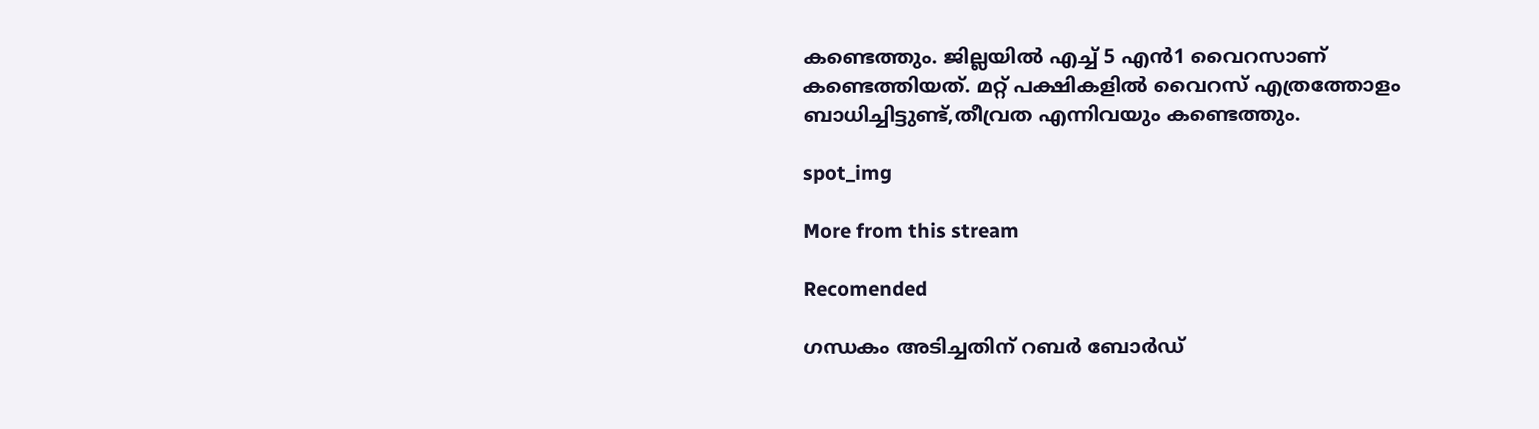കണ്ടെത്തും. ജില്ലയില്‍ എച്ച് 5 എന്‍1 വൈറസാണ് കണ്ടെത്തിയത്. മറ്റ് പക്ഷികളില്‍ വൈറസ് എത്രത്തോളം ബാധിച്ചിട്ടുണ്ട്,തീവ്രത എന്നിവയും കണ്ടെത്തും.

spot_img

More from this stream

Recomended

ഗന്ധകം അടിച്ചതിന് റബര്‍ ബോര്‍ഡ്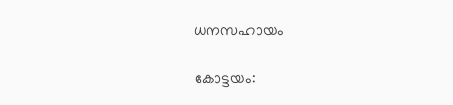ധനസഹായം

കോട്ടയം: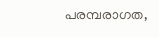പരമ്പരാഗത,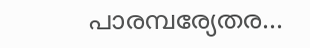പാരമ്പര്യേതര...